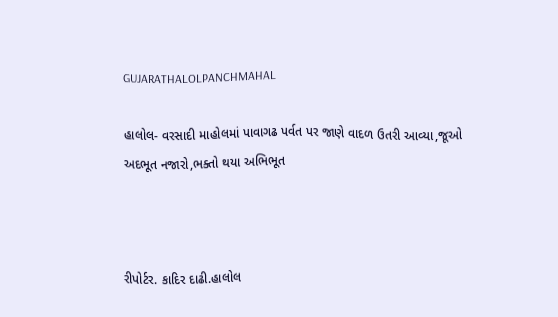GUJARATHALOLPANCHMAHAL

હાલોલ- વરસાદી માહોલમાં પાવાગઢ પર્વત પર જાણે વાદળ ઉતરી આવ્યા,જૂઓ અદભૂત નજારો,ભક્તો થયા અભિભૂત



રીપોર્ટર. કાદિર દાઢી.હાલોલ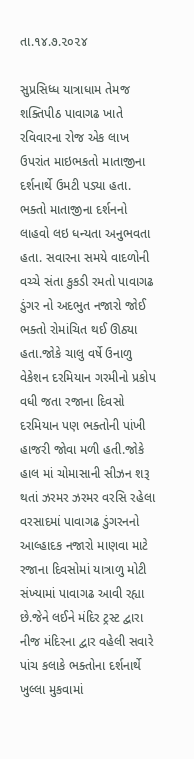તા.૧૪.૭.૨૦૨૪

સુપ્રસિધ્ધ યાત્રાધામ તેમજ શક્તિપીઠ પાવાગઢ ખાતે રવિવારના રોજ એક લાખ ઉપરાંત માઇભકતો માતાજીના દર્શનાર્થે ઉમટી પડ્યા હતા. ભક્તો માતાજીના દર્શનનો લાહવો લઇ ધન્યતા અનુભવતા હતા. સવારના સમયે વાદળોની વચ્ચે સંતા કુકડી રમતો પાવાગઢ ડુંગર નો અદભુત નજારો જોઈ ભક્તો રોમાંચિત થઈ ઊઠ્યા હતા.જોકે ચાલુ વર્ષે ઉનાળુ વેકેશન દરમિયાન ગરમીનો પ્રકોપ વધી જતા રજાના દિવસો દરમિયાન પણ ભક્તોની પાંખી હાજરી જોવા મળી હતી.જોકે હાલ માં ચોમાસાની સીઝન શરૂ થતાં ઝરમર ઝરમર વરસિ રહેલા વરસાદમાં પાવાગઢ ડુંગરનનો આલ્હાદક નજારો માણવા માટે રજાના દિવસોમાં યાત્રાળુ મોટી સંખ્યામાં પાવાગઢ આવી રહ્યા છે.જેને લઈને મંદિર ટ્રસ્ટ દ્વારા નીજ મંદિરના દ્વાર વહેલી સવારે પાંચ કલાકે ભક્તોના દર્શનાર્થે ખુલ્લા મુકવામાં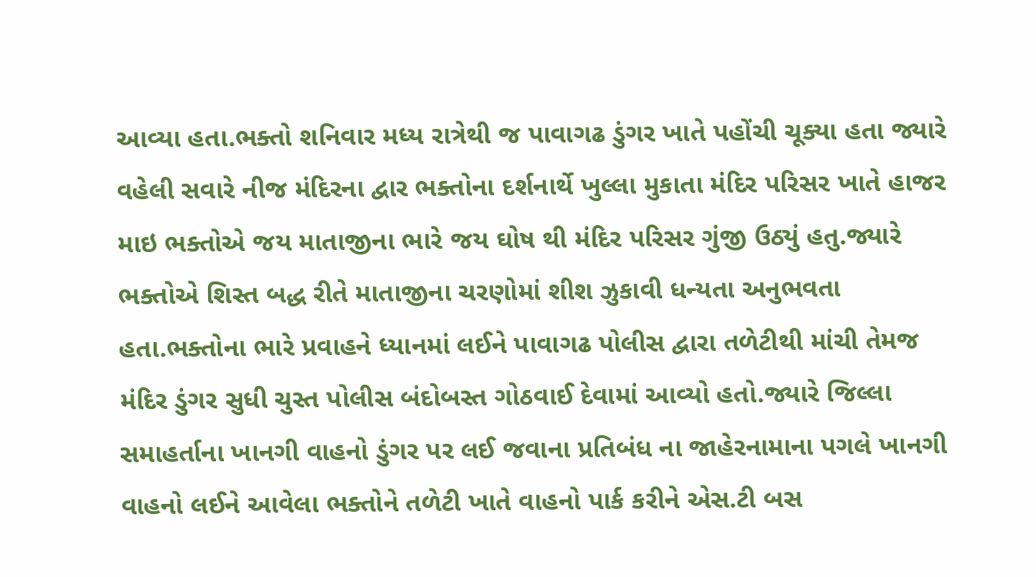આવ્યા હતા.ભક્તો શનિવાર મધ્ય રાત્રેથી જ પાવાગઢ ડુંગર ખાતે પહોંચી ચૂક્યા હતા જ્યારે વહેલી સવારે નીજ મંદિરના દ્વાર ભક્તોના દર્શનાર્થે ખુલ્લા મુકાતા મંદિર પરિસર ખાતે હાજર માઇ ભક્તોએ જય માતાજીના ભારે જય ઘોષ થી મંદિર પરિસર ગુંજી ઉઠ્યું હતુ.જ્યારે ભક્તોએ શિસ્ત બદ્ધ રીતે માતાજીના ચરણોમાં શીશ ઝુકાવી ધન્યતા અનુભવતા હતા.ભક્તોના ભારે પ્રવાહને ધ્યાનમાં લઈને પાવાગઢ પોલીસ દ્વારા તળેટીથી માંચી તેમજ મંદિર ડુંગર સુધી ચુસ્ત પોલીસ બંદોબસ્ત ગોઠવાઈ દેવામાં આવ્યો હતો.જ્યારે જિલ્લા સમાહર્તાના ખાનગી વાહનો ડુંગર પર લઈ જવાના પ્રતિબંધ ના જાહેરનામાના પગલે ખાનગી વાહનો લઈને આવેલા ભક્તોને તળેટી ખાતે વાહનો પાર્ક કરીને એસ.ટી બસ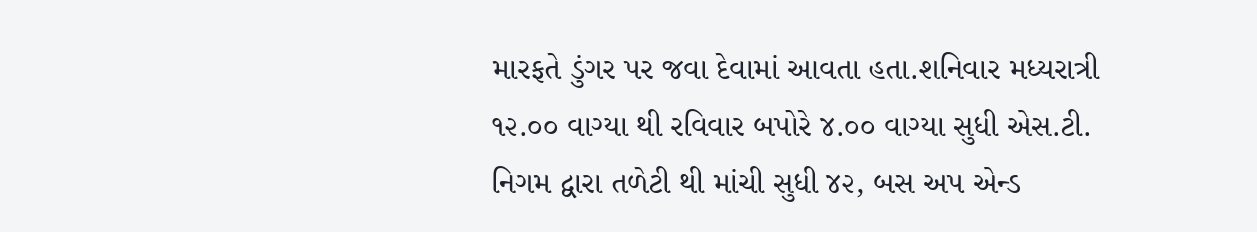મારફતે ડુંગર પર જવા દેવામાં આવતા હતા.શનિવાર મધ્યરાત્રી ૧૨.૦૦ વાગ્યા થી રવિવાર બપોરે ૪.૦૦ વાગ્યા સુધી એસ.ટી. નિગમ દ્વારા તળેટી થી માંચી સુધી ૪૨, બસ અપ એન્ડ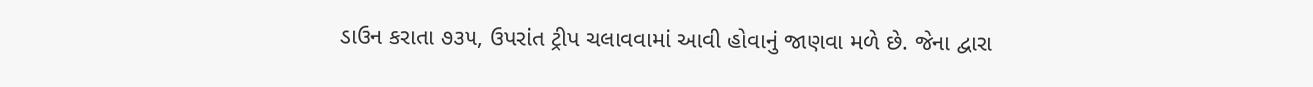ડાઉન કરાતા ૭૩૫, ઉપરાંત ટ્રીપ ચલાવવામાં આવી હોવાનું જાણવા મળે છે. જેના દ્વારા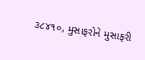૩૮૪૧૦, મુસાફરોને મુસાફરી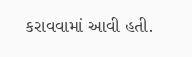કરાવવામાં આવી હતી.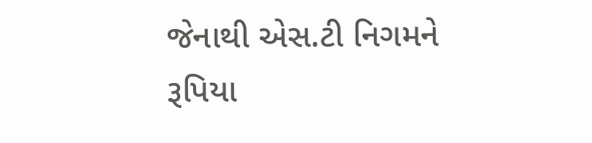જેનાથી એસ.ટી નિગમને રૂપિયા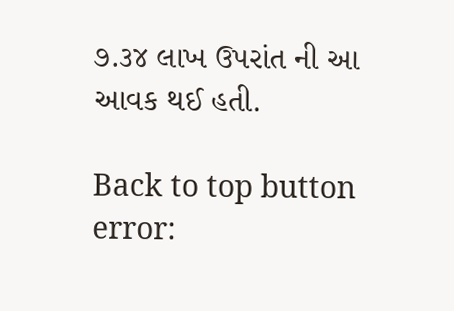૭.૩૪ લાખ ઉપરાંત ની આ આવક થઈ હતી.

Back to top button
error: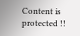Content is protected !!